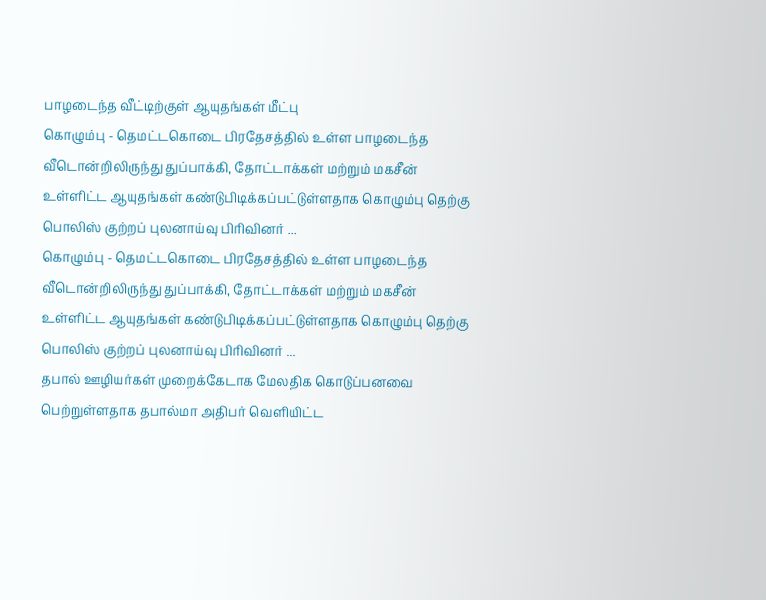பாழடைந்த வீட்டிற்குள் ஆயுதங்கள் மீட்பு
கொழும்பு - தெமட்டகொடை பிரதேசத்தில் உள்ள பாழடைந்த வீடொன்றிலிருந்து துப்பாக்கி, தோட்டாக்கள் மற்றும் மகசீன் உள்ளிட்ட ஆயுதங்கள் கண்டுபிடிக்கப்பட்டுள்ளதாக கொழும்பு தெற்கு பொலிஸ் குற்றப் புலனாய்வு பிரிவினர் ...
கொழும்பு - தெமட்டகொடை பிரதேசத்தில் உள்ள பாழடைந்த வீடொன்றிலிருந்து துப்பாக்கி, தோட்டாக்கள் மற்றும் மகசீன் உள்ளிட்ட ஆயுதங்கள் கண்டுபிடிக்கப்பட்டுள்ளதாக கொழும்பு தெற்கு பொலிஸ் குற்றப் புலனாய்வு பிரிவினர் ...
தபால் ஊழியர்கள் முறைக்கேடாக மேலதிக கொடுப்பனவை பெற்றுள்ளதாக தபால்மா அதிபர் வௌியிட்ட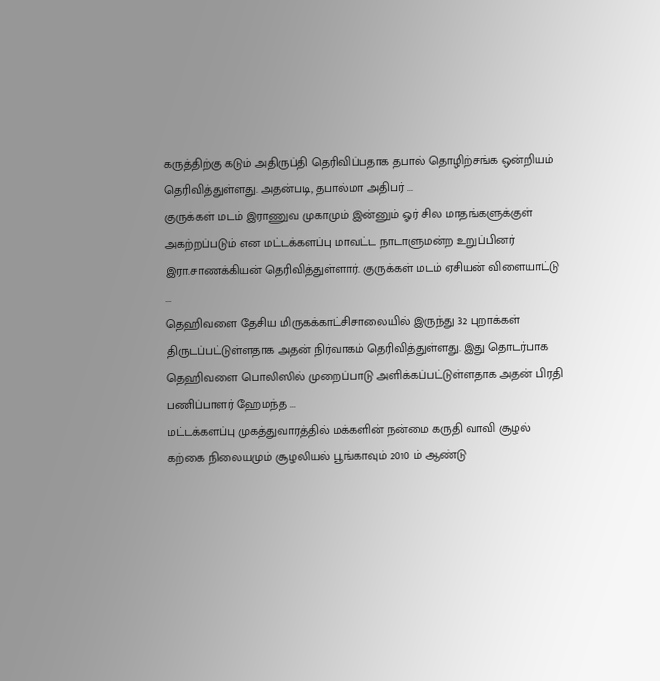கருத்திற்கு கடும் அதிருப்தி தெரிவிப்பதாக தபால் தொழிற்சங்க ஒன்றியம் தெரிவித்துள்ளது. அதன்படி, தபால்மா அதிபர் ...
குருக்கள் மடம் இராணுவ முகாமும் இன்னும் ஓர் சில மாதங்களுக்குள் அகற்றப்படும் என மட்டக்களப்பு மாவட்ட நாடாளுமன்ற உறுப்பினர் இரா.சாணக்கியன் தெரிவித்துள்ளார். குருக்கள் மடம் ஏசியன் விளையாட்டு ...
தெஹிவளை தேசிய மிருகக்காட்சிசாலையில் இருந்து 32 புறாக்கள் திருடப்பட்டுள்ளதாக அதன் நிர்வாகம் தெரிவித்துள்ளது. இது தொடர்பாக தெஹிவளை பொலிஸில் முறைப்பாடு அளிக்கப்பட்டுள்ளதாக அதன் பிரதி பணிப்பாளர் ஹேமந்த ...
மட்டக்களப்பு முகத்துவாரத்தில் மக்களின் நன்மை கருதி வாவி சூழல் கற்கை நிலையமும் சூழலியல் பூங்காவும் 2010 ம் ஆண்டு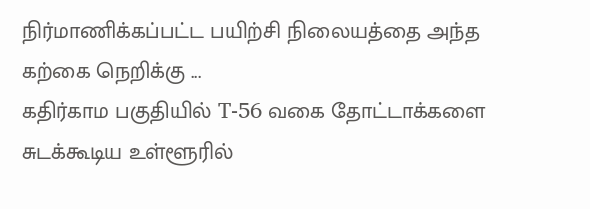நிர்மாணிக்கப்பட்ட பயிற்சி நிலையத்தை அந்த கற்கை நெறிக்கு ...
கதிர்காம பகுதியில் T-56 வகை தோட்டாக்களை சுடக்கூடிய உள்ளூரில்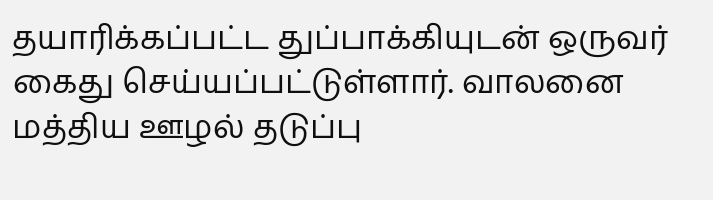தயாரிக்கப்பட்ட துப்பாக்கியுடன் ஒருவர் கைது செய்யப்பட்டுள்ளார். வாலனை மத்திய ஊழல் தடுப்பு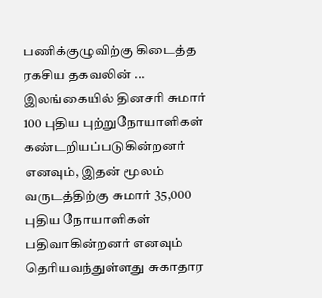பணிக்குழுவிற்கு கிடைத்த ரகசிய தகவலின் ...
இலங்கையில் தினசரி சுமார் 100 புதிய புற்றுநோயாளிகள் கண்டறியப்படுகின்றனர் எனவும், இதன் மூலம் வருடத்திற்கு சுமார் 35,000 புதிய நோயாளிகள் பதிவாகின்றனர் எனவும் தெரியவந்துள்ளது சுகாதார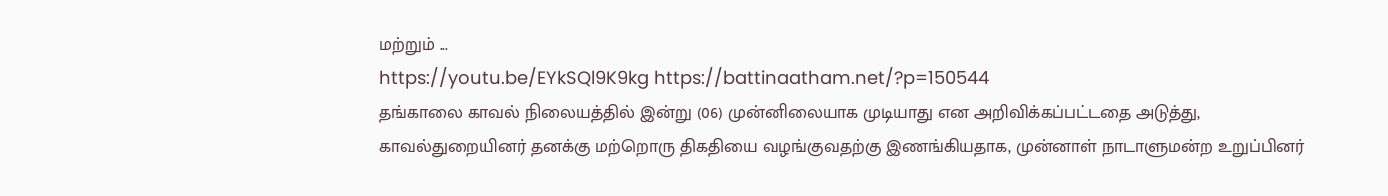மற்றும் ...
https://youtu.be/EYkSQl9K9kg https://battinaatham.net/?p=150544
தங்காலை காவல் நிலையத்தில் இன்று (06) முன்னிலையாக முடியாது என அறிவிக்கப்பட்டதை அடுத்து, காவல்துறையினர் தனக்கு மற்றொரு திகதியை வழங்குவதற்கு இணங்கியதாக, முன்னாள் நாடாளுமன்ற உறுப்பினர்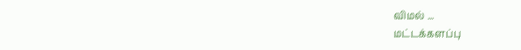விமல் ...
மட்டக்களப்பு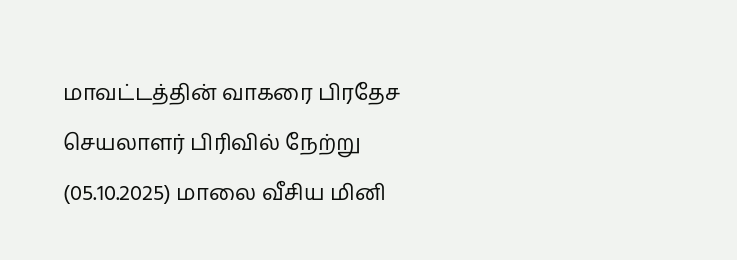மாவட்டத்தின் வாகரை பிரதேச செயலாளர் பிரிவில் நேற்று (05.10.2025) மாலை வீசிய மினி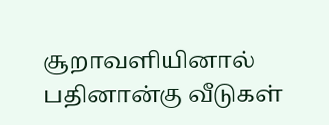சூறாவளியினால் பதினான்கு வீடுகள்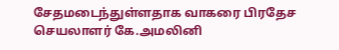சேதமடைந்துள்ளதாக வாகரை பிரதேச செயலாளர் கே.அமலினி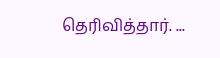தெரிவித்தார். ...